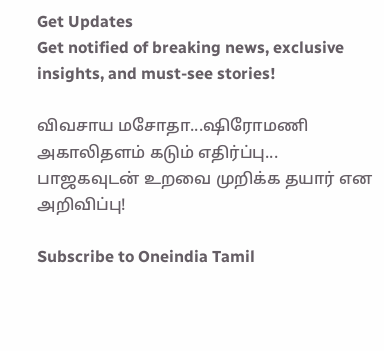Get Updates
Get notified of breaking news, exclusive insights, and must-see stories!

விவசாய மசோதா...ஷிரோமணி அகாலிதளம் கடும் எதிர்ப்பு... பாஜகவுடன் உறவை முறிக்க தயார் என அறிவிப்பு!

Subscribe to Oneindia Tamil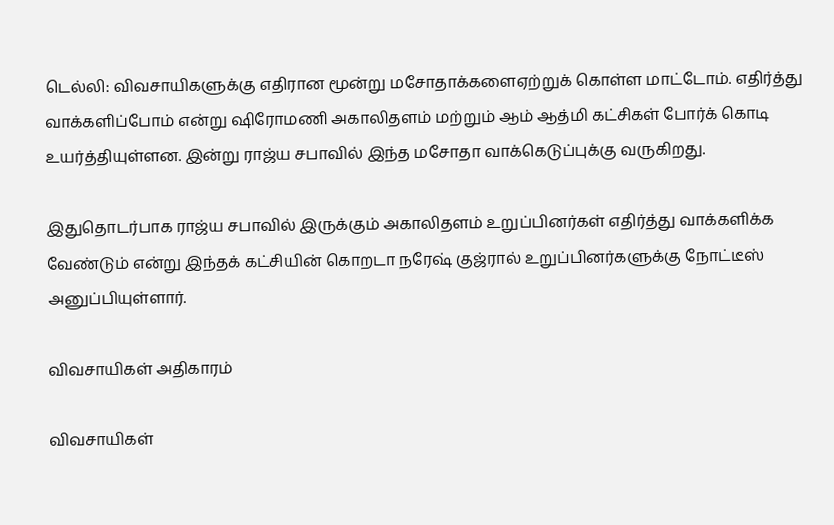டெல்லி: விவசாயிகளுக்கு எதிரான மூன்று மசோதாக்களைஏற்றுக் கொள்ள மாட்டோம். எதிர்த்து வாக்களிப்போம் என்று ஷிரோமணி அகாலிதளம் மற்றும் ஆம் ஆத்மி கட்சிகள் போர்க் கொடி உயர்த்தியுள்ளன. இன்று ராஜ்ய சபாவில் இந்த மசோதா வாக்கெடுப்புக்கு வருகிறது.

இதுதொடர்பாக ராஜ்ய சபாவில் இருக்கும் அகாலிதளம் உறுப்பினர்கள் எதிர்த்து வாக்களிக்க வேண்டும் என்று இந்தக் கட்சியின் கொறடா நரேஷ் குஜ்ரால் உறுப்பினர்களுக்கு நோட்டீஸ் அனுப்பியுள்ளார்.

விவசாயிகள் அதிகாரம்

விவசாயிகள்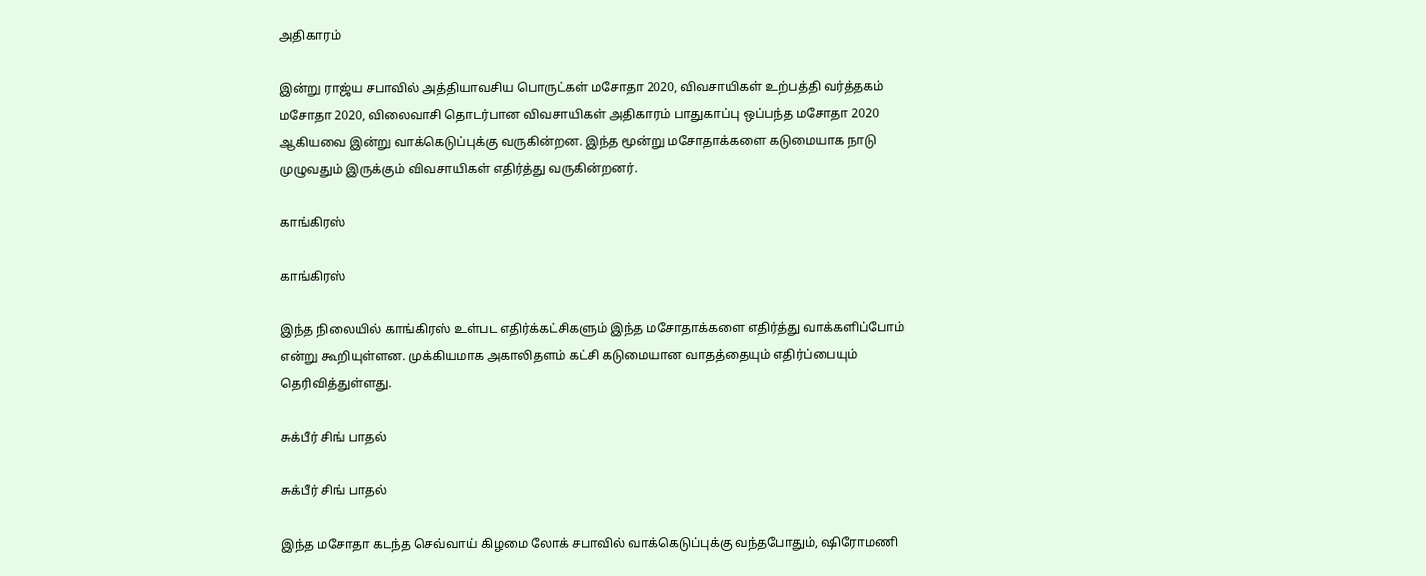அதிகாரம்

இன்று ராஜ்ய சபாவில் அத்தியாவசிய பொருட்கள் மசோதா 2020, விவசாயிகள் உற்பத்தி வர்த்தகம் மசோதா 2020, விலைவாசி தொடர்பான விவசாயிகள் அதிகாரம் பாதுகாப்பு ஒப்பந்த மசோதா 2020 ஆகியவை இன்று வாக்கெடுப்புக்கு வருகின்றன. இந்த மூன்று மசோதாக்களை கடுமையாக நாடு முழுவதும் இருக்கும் விவசாயிகள் எதிர்த்து வருகின்றனர்.

காங்கிரஸ்

காங்கிரஸ்

இந்த நிலையில் காங்கிரஸ் உள்பட எதிர்க்கட்சிகளும் இந்த மசோதாக்களை எதிர்த்து வாக்களிப்போம் என்று கூறியுள்ளன. முக்கியமாக அகாலிதளம் கட்சி கடுமையான வாதத்தையும் எதிர்ப்பையும் தெரிவித்துள்ளது.

சுக்பீர் சிங் பாதல்

சுக்பீர் சிங் பாதல்

இந்த மசோதா கடந்த செவ்வாய் கிழமை லோக் சபாவில் வாக்கெடுப்புக்கு வந்தபோதும், ஷிரோமணி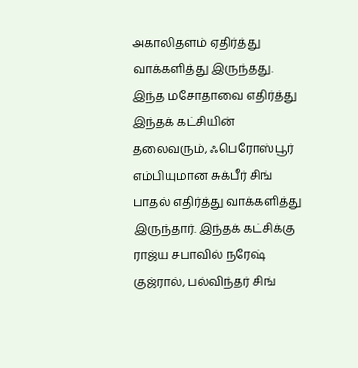அகாலிதளம் ஏதிர்த்து வாக்களித்து இருந்தது. இந்த மசோதாவை எதிர்த்து இந்தக் கட்சியின் தலைவரும், ஃபெரோஸ்பூர் எம்பியுமான சுக்பீர் சிங் பாதல் எதிர்த்து வாக்களித்து இருந்தார். இந்தக் கட்சிக்கு ராஜ்ய சபாவில் நரேஷ் குஜ்ரால், பல்விந்தர் சிங்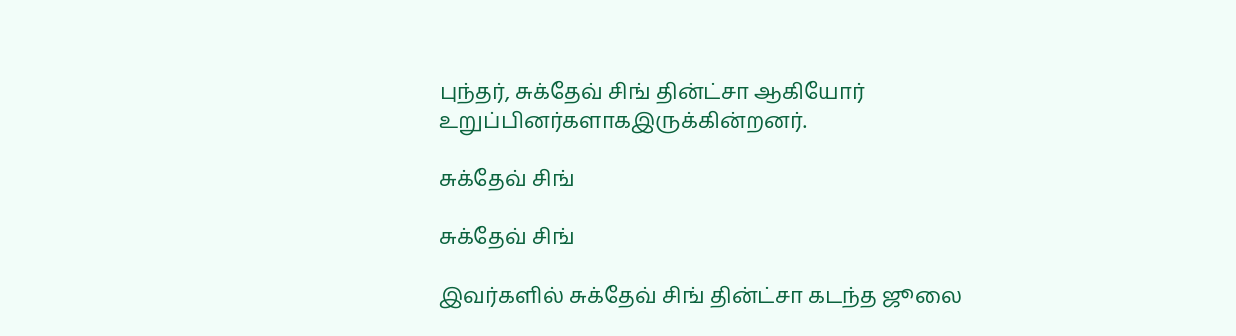புந்தர், சுக்தேவ் சிங் தின்ட்சா ஆகியோர் உறுப்பினர்களாகஇருக்கின்றனர்.

சுக்தேவ் சிங்

சுக்தேவ் சிங்

இவர்களில் சுக்தேவ் சிங் தின்ட்சா கடந்த ஜூலை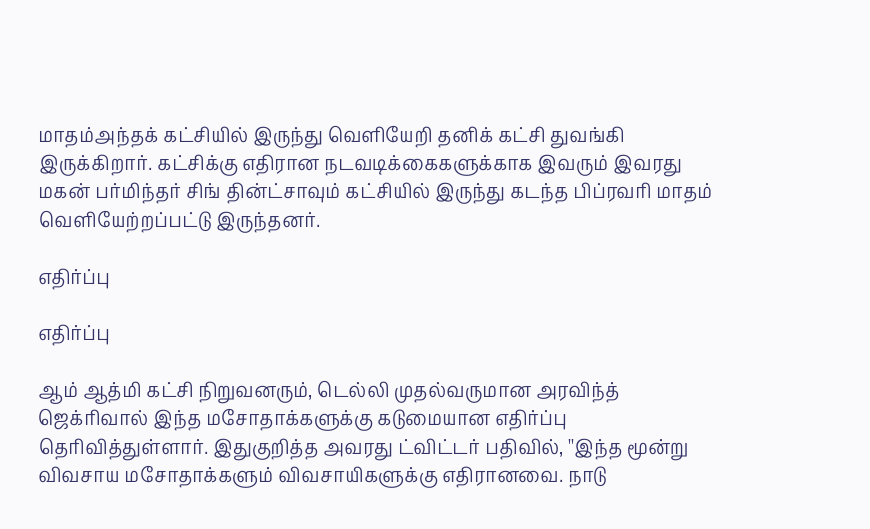மாதம்அந்தக் கட்சியில் இருந்து வெளியேறி தனிக் கட்சி துவங்கி இருக்கிறார். கட்சிக்கு எதிரான நடவடிக்கைகளுக்காக இவரும் இவரது மகன் பர்மிந்தர் சிங் தின்ட்சாவும் கட்சியில் இருந்து கடந்த பிப்ரவரி மாதம் வெளியேற்றப்பட்டு இருந்தனர்.

எதிர்ப்பு

எதிர்ப்பு

ஆம் ஆத்மி கட்சி நிறுவனரும், டெல்லி முதல்வருமான அரவிந்த் ஜெக்ரிவால் இந்த மசோதாக்களுக்கு கடுமையான எதிர்ப்பு தெரிவித்துள்ளார். இதுகுறித்த அவரது ட்விட்டர் பதிவில், ''இந்த மூன்று விவசாய மசோதாக்களும் விவசாயிகளுக்கு எதிரானவை. நாடு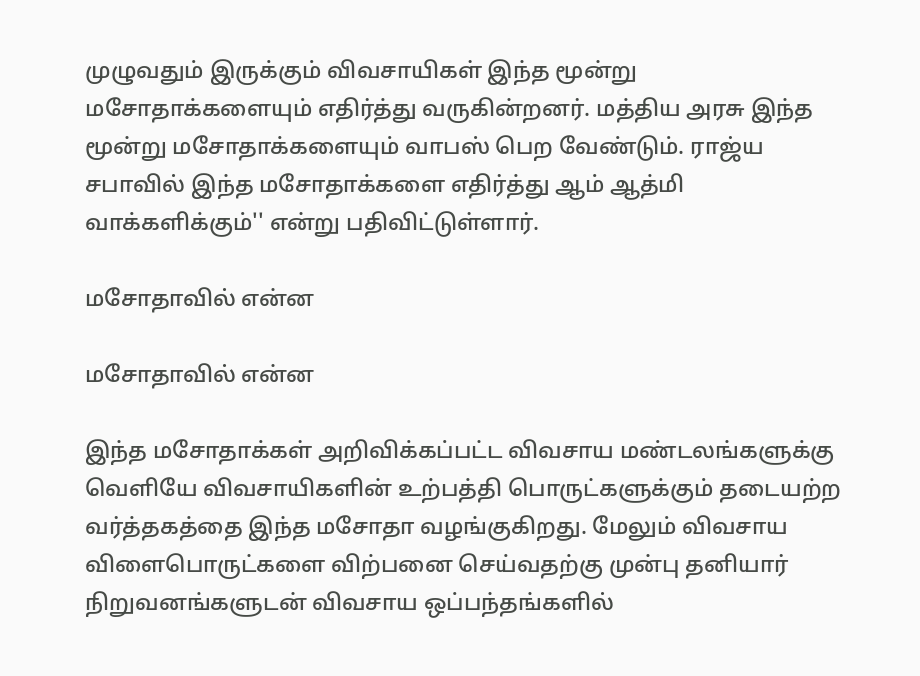முழுவதும் இருக்கும் விவசாயிகள் இந்த மூன்று மசோதாக்களையும் எதிர்த்து வருகின்றனர். மத்திய அரசு இந்த மூன்று மசோதாக்களையும் வாபஸ் பெற வேண்டும். ராஜ்ய சபாவில் இந்த மசோதாக்களை எதிர்த்து ஆம் ஆத்மி வாக்களிக்கும்'' என்று பதிவிட்டுள்ளார்.

மசோதாவில் என்ன

மசோதாவில் என்ன

இந்த மசோதாக்கள் அறிவிக்கப்பட்ட விவசாய மண்டலங்களுக்கு வெளியே விவசாயிகளின் உற்பத்தி பொருட்களுக்கும் தடையற்ற வர்த்தகத்தை இந்த மசோதா வழங்குகிறது. மேலும் விவசாய விளைபொருட்களை விற்பனை செய்வதற்கு முன்பு தனியார் நிறுவனங்களுடன் விவசாய ஒப்பந்தங்களில்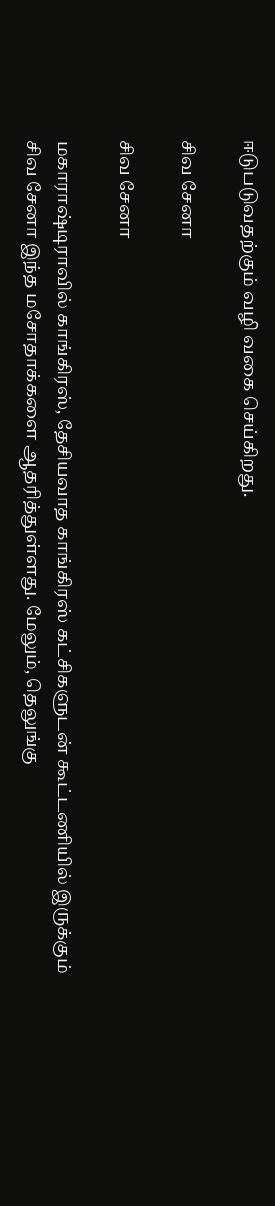ஈடுபடுவதற்கும் வழி வகை செய்கிறது.

சிவ சேனா

சிவ சேனா

மகாராஷ்டிராவில் காங்கிரஸ், தேசியவாத காங்கிரஸ் கட்சிகளுடன் கூட்டணியில் இருக்கும் சிவ சேனா இந்த மசோதாக்களை ஆதரித்துள்ளது. மேலும், தெலுங்கு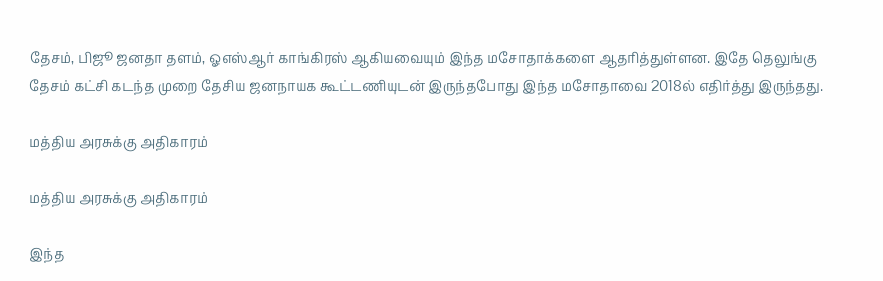தேசம், பிஜூ ஜனதா தளம், ஓஎஸ்ஆர் காங்கிரஸ் ஆகியவையும் இந்த மசோதாக்களை ஆதரித்துள்ளன. இதே தெலுங்கு தேசம் கட்சி கடந்த முறை தேசிய ஜனநாயக கூட்டணியுடன் இருந்தபோது இந்த மசோதாவை 2018ல் எதிர்த்து இருந்தது.

மத்திய அரசுக்கு அதிகாரம்

மத்திய அரசுக்கு அதிகாரம்

இந்த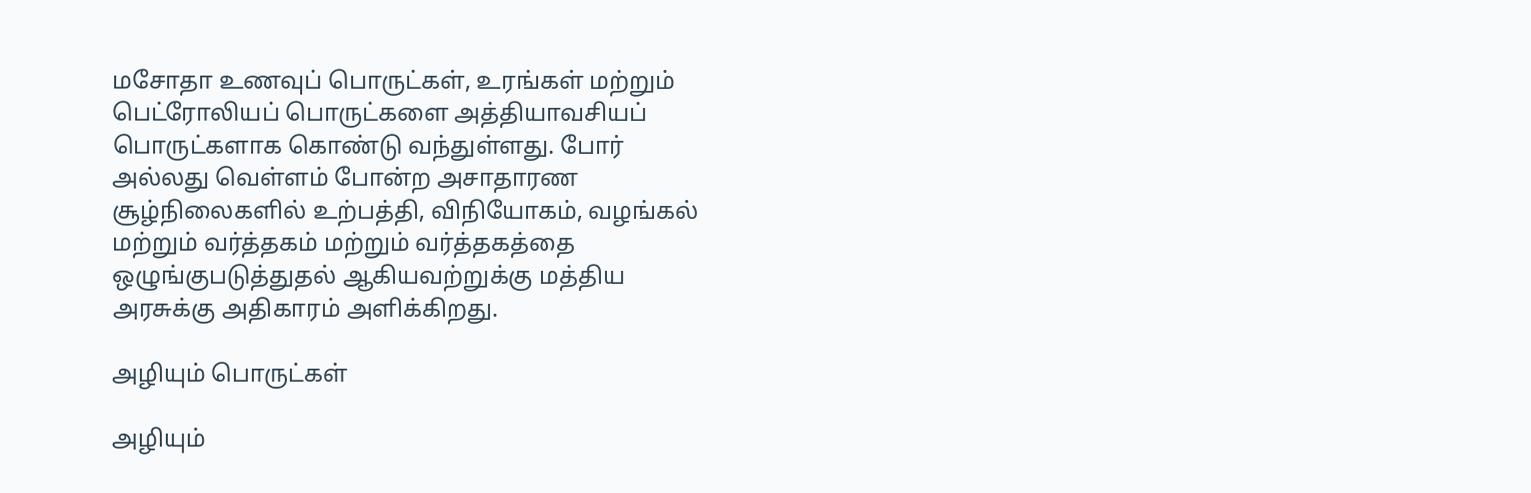மசோதா உணவுப் பொருட்கள், உரங்கள் மற்றும் பெட்ரோலியப் பொருட்களை அத்தியாவசியப் பொருட்களாக கொண்டு வந்துள்ளது. போர் அல்லது வெள்ளம் போன்ற அசாதாரண சூழ்நிலைகளில் உற்பத்தி, விநியோகம், வழங்கல் மற்றும் வர்த்தகம் மற்றும் வர்த்தகத்தை ஒழுங்குபடுத்துதல் ஆகியவற்றுக்கு மத்திய அரசுக்கு அதிகாரம் அளிக்கிறது.

அழியும் பொருட்கள்

அழியும்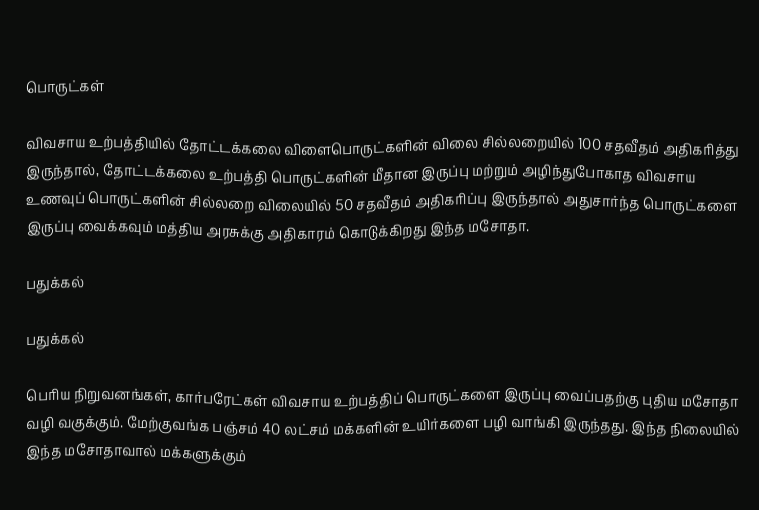பொருட்கள்

விவசாய உற்பத்தியில் தோட்டக்கலை விளைபொருட்களின் விலை சில்லறையில் 100 சதவீதம் அதிகரித்து இருந்தால், தோட்டக்கலை உற்பத்தி பொருட்களின் மீதான இருப்பு மற்றும் அழிந்துபோகாத விவசாய உணவுப் பொருட்களின் சில்லறை விலையில் 50 சதவீதம் அதிகரிப்பு இருந்தால் அதுசார்ந்த பொருட்களை இருப்பு வைக்கவும் மத்திய அரசுக்கு அதிகாரம் கொடுக்கிறது இந்த மசோதா.

பதுக்கல்

பதுக்கல்

பெரிய நிறுவனங்கள், கார்பரேட்கள் விவசாய உற்பத்திப் பொருட்களை இருப்பு வைப்பதற்கு புதிய மசோதா வழி வகுக்கும். மேற்குவங்க பஞ்சம் 40 லட்சம் மக்களின் உயிர்களை பழி வாங்கி இருந்தது. இந்த நிலையில் இந்த மசோதாவால் மக்களுக்கும்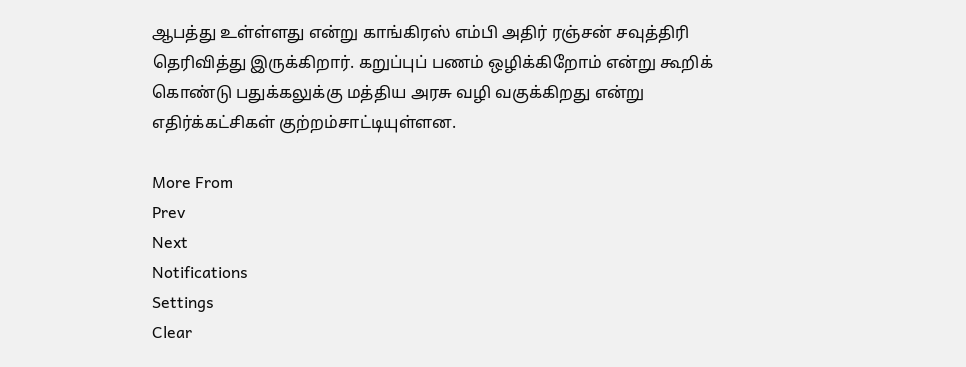ஆபத்து உள்ள்ளது என்று காங்கிரஸ் எம்பி அதிர் ரஞ்சன் சவுத்திரி தெரிவித்து இருக்கிறார். கறுப்புப் பணம் ஒழிக்கிறோம் என்று கூறிக் கொண்டு பதுக்கலுக்கு மத்திய அரசு வழி வகுக்கிறது என்று எதிர்க்கட்சிகள் குற்றம்சாட்டியுள்ளன.

More From
Prev
Next
Notifications
Settings
Clear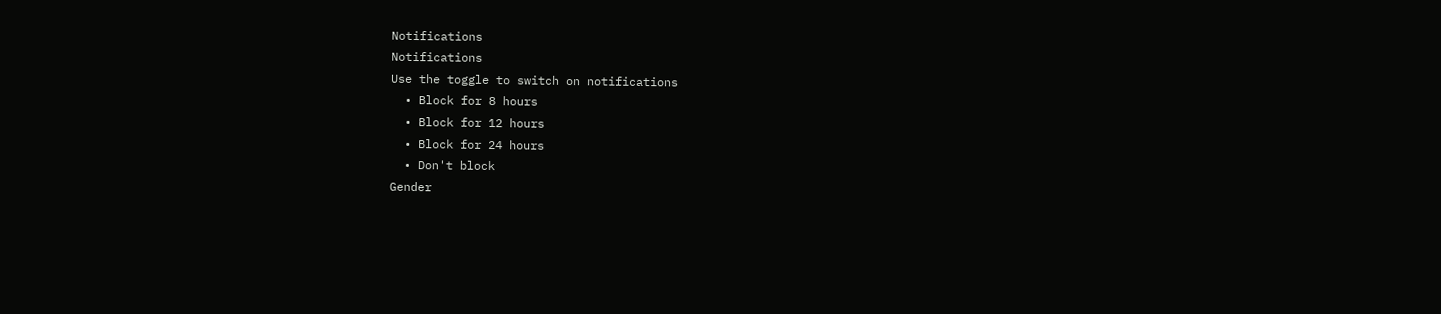Notifications
Notifications
Use the toggle to switch on notifications
  • Block for 8 hours
  • Block for 12 hours
  • Block for 24 hours
  • Don't block
Gender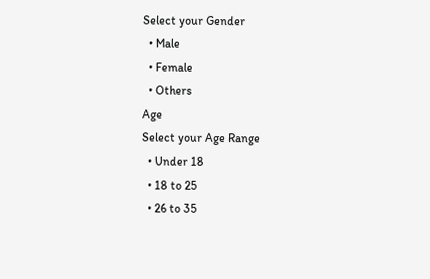Select your Gender
  • Male
  • Female
  • Others
Age
Select your Age Range
  • Under 18
  • 18 to 25
  • 26 to 35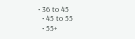• 36 to 45
  • 45 to 55
  • 55+